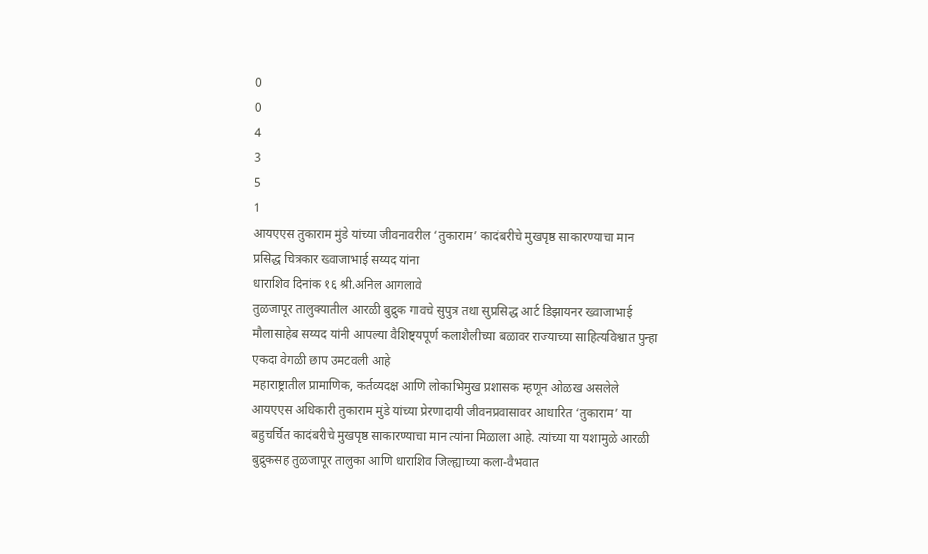0
0
4
3
5
1
आयएएस तुकाराम मुंडे यांच्या जीवनावरील ‘तुकाराम’ कादंबरीचे मुखपृष्ठ साकारण्याचा मान प्रसिद्ध चित्रकार ख्वाजाभाई सय्यद यांना
धाराशिव दिनांक १६ श्री.अनिल आगलावे
तुळजापूर तालुक्यातील आरळी बुद्रुक गावचे सुपुत्र तथा सुप्रसिद्ध आर्ट डिझायनर ख्वाजाभाई मौलासाहेब सय्यद यांनी आपल्या वैशिष्ट्यपूर्ण कलाशैलीच्या बळावर राज्याच्या साहित्यविश्वात पुन्हा एकदा वेगळी छाप उमटवली आहे
महाराष्ट्रातील प्रामाणिक, कर्तव्यदक्ष आणि लोकाभिमुख प्रशासक म्हणून ओळख असलेले आयएएस अधिकारी तुकाराम मुंडे यांच्या प्रेरणादायी जीवनप्रवासावर आधारित ‘तुकाराम’ या बहुचर्चित कादंबरीचे मुखपृष्ठ साकारण्याचा मान त्यांना मिळाला आहे. त्यांच्या या यशामुळे आरळी बुद्रुकसह तुळजापूर तालुका आणि धाराशिव जिल्ह्याच्या कला-वैभवात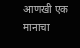आणखी एक मानाचा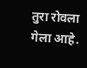तुरा रोवला गेला आहे.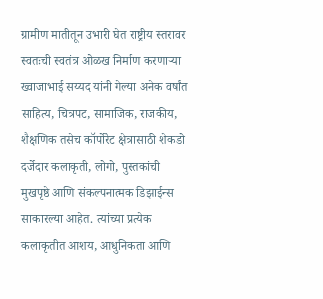ग्रामीण मातीतून उभारी घेत राष्ट्रीय स्तरावर स्वतःची स्वतंत्र ओळख निर्माण करणाऱ्या ख्वाजाभाई सय्यद यांनी गेल्या अनेक वर्षांत साहित्य, चित्रपट, सामाजिक, राजकीय, शैक्षणिक तसेच कॉर्पोरेट क्षेत्रासाठी शेकडो दर्जेदार कलाकृती, लोगो, पुस्तकांची मुखपृष्ठे आणि संकल्पनात्मक डिझाईन्स साकारल्या आहेत. त्यांच्या प्रत्येक कलाकृतीत आशय, आधुनिकता आणि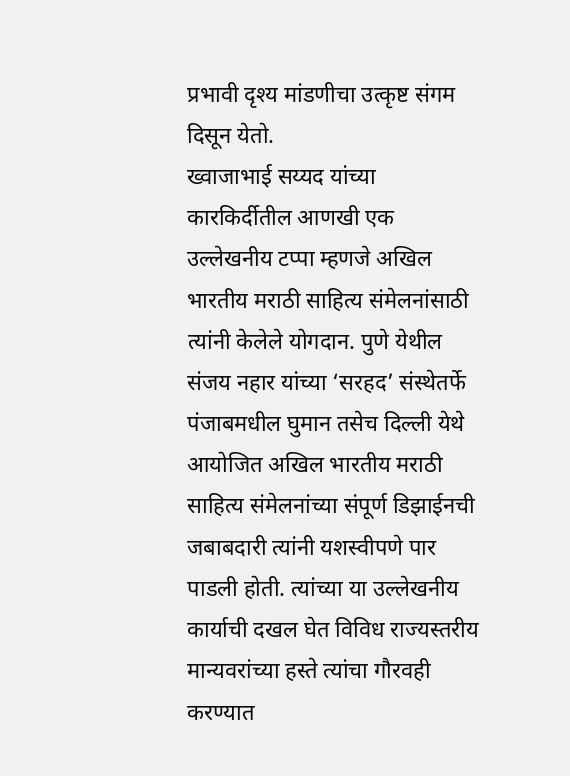प्रभावी दृश्य मांडणीचा उत्कृष्ट संगम दिसून येतो.
ख्वाजाभाई सय्यद यांच्या कारकिर्दीतील आणखी एक उल्लेखनीय टप्पा म्हणजे अखिल भारतीय मराठी साहित्य संमेलनांसाठी त्यांनी केलेले योगदान. पुणे येथील संजय नहार यांच्या ‘सरहद’ संस्थेतर्फे पंजाबमधील घुमान तसेच दिल्ली येथे आयोजित अखिल भारतीय मराठी साहित्य संमेलनांच्या संपूर्ण डिझाईनची जबाबदारी त्यांनी यशस्वीपणे पार पाडली होती. त्यांच्या या उल्लेखनीय कार्याची दखल घेत विविध राज्यस्तरीय मान्यवरांच्या हस्ते त्यांचा गौरवही करण्यात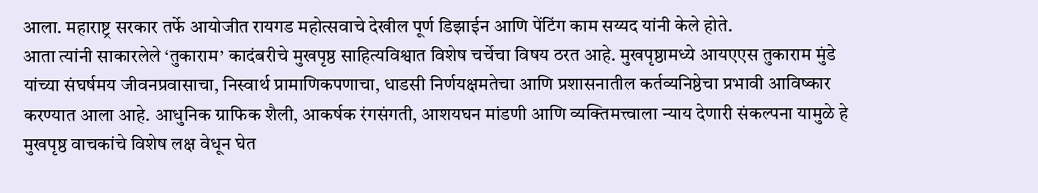आला. महाराष्ट्र सरकार तर्फे आयोजीत रायगड महोत्सवाचे देखील पूर्ण डिझाईन आणि पेंटिंग काम सय्यद यांनी केले होते.
आता त्यांनी साकारलेले ‘तुकाराम’ कादंबरीचे मुखपृष्ठ साहित्यविश्वात विशेष चर्चेचा विषय ठरत आहे. मुखपृष्ठामध्ये आयएएस तुकाराम मुंडे यांच्या संघर्षमय जीवनप्रवासाचा, निस्वार्थ प्रामाणिकपणाचा, धाडसी निर्णयक्षमतेचा आणि प्रशासनातील कर्तव्यनिष्ठेचा प्रभावी आविष्कार करण्यात आला आहे. आधुनिक ग्राफिक शैली, आकर्षक रंगसंगती, आशयघन मांडणी आणि व्यक्तिमत्त्वाला न्याय देणारी संकल्पना यामुळे हे मुखपृष्ठ वाचकांचे विशेष लक्ष वेधून घेत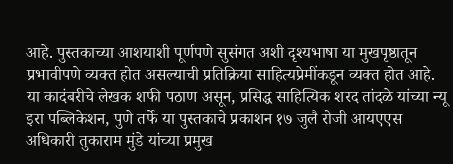आहे. पुस्तकाच्या आशयाशी पूर्णपणे सुसंगत अशी दृश्यभाषा या मुखपृष्ठातून प्रभावीपणे व्यक्त होत असल्याची प्रतिक्रिया साहित्यप्रेमींकडून व्यक्त होत आहे.
या कादंबरीचे लेखक शफी पठाण असून, प्रसिद्ध साहित्यिक शरद तांदळे यांच्या न्यू इरा पब्लिकेशन, पुणे तर्फे या पुस्तकाचे प्रकाशन १७ जुलै रोजी आयएएस अधिकारी तुकाराम मुंडे यांच्या प्रमुख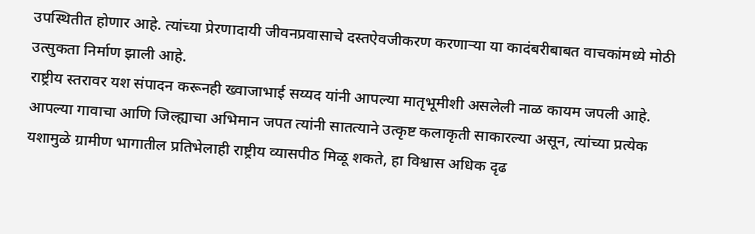उपस्थितीत होणार आहे. त्यांच्या प्रेरणादायी जीवनप्रवासाचे दस्तऐवजीकरण करणाऱ्या या कादंबरीबाबत वाचकांमध्ये मोठी उत्सुकता निर्माण झाली आहे.
राष्ट्रीय स्तरावर यश संपादन करूनही ख्वाजाभाई सय्यद यांनी आपल्या मातृभूमीशी असलेली नाळ कायम जपली आहे. आपल्या गावाचा आणि जिल्ह्याचा अभिमान जपत त्यांनी सातत्याने उत्कृष्ट कलाकृती साकारल्या असून, त्यांच्या प्रत्येक यशामुळे ग्रामीण भागातील प्रतिभेलाही राष्ट्रीय व्यासपीठ मिळू शकते, हा विश्वास अधिक दृढ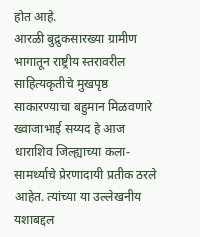होत आहे.
आरळी बुद्रुकसारख्या ग्रामीण भागातून राष्ट्रीय स्तरावरील साहित्यकृतीचे मुखपृष्ठ साकारण्याचा बहुमान मिळवणारे ख्वाजाभाई सय्यद हे आज धाराशिव जिल्ह्याच्या कला-सामर्थ्याचे प्रेरणादायी प्रतीक ठरले आहेत. त्यांच्या या उल्लेखनीय यशाबद्दल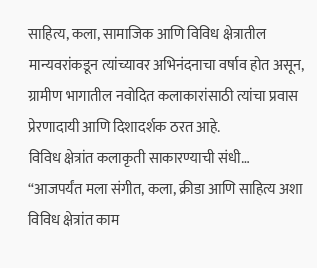साहित्य, कला, सामाजिक आणि विविध क्षेत्रातील मान्यवरांकडून त्यांच्यावर अभिनंदनाचा वर्षाव होत असून, ग्रामीण भागातील नवोदित कलाकारांसाठी त्यांचा प्रवास प्रेरणादायी आणि दिशादर्शक ठरत आहे.
विविध क्षेत्रांत कलाकृती साकारण्याची संधी…
“आजपर्यंत मला संगीत, कला, क्रीडा आणि साहित्य अशा विविध क्षेत्रांत काम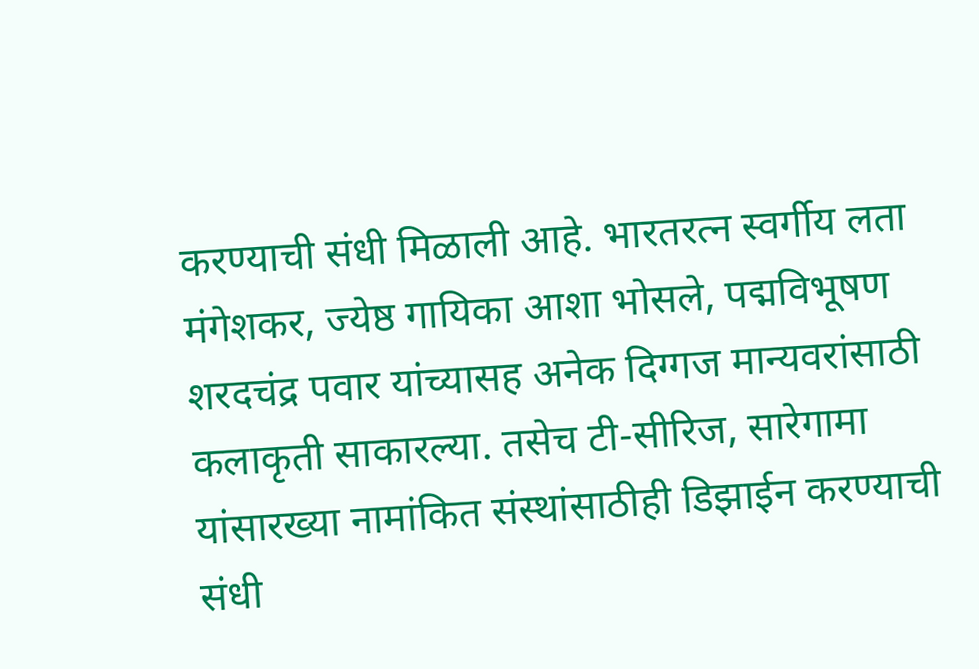करण्याची संधी मिळाली आहे. भारतरत्न स्वर्गीय लता मंगेशकर, ज्येष्ठ गायिका आशा भोसले, पद्मविभूषण शरदचंद्र पवार यांच्यासह अनेक दिग्गज मान्यवरांसाठी कलाकृती साकारल्या. तसेच टी-सीरिज, सारेगामा यांसारख्या नामांकित संस्थांसाठीही डिझाईन करण्याची संधी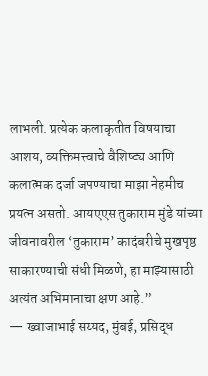लाभली. प्रत्येक कलाकृतीत विषयाचा आशय, व्यक्तिमत्त्वाचे वैशिष्ट्य आणि कलात्मक दर्जा जपण्याचा माझा नेहमीच प्रयत्न असतो. आयएएस तुकाराम मुंडे यांच्या जीवनावरील ‘तुकाराम’ कादंबरीचे मुखपृष्ठ साकारण्याची संधी मिळणे, हा माझ्यासाठी अत्यंत अभिमानाचा क्षण आहे.”
— ख्वाजाभाई सय्यद, मुंबई, प्रसिद्ध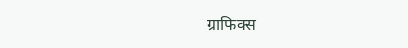ग्राफिक्स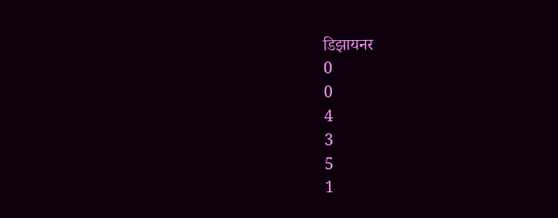डिझायनर
0
0
4
3
5
1